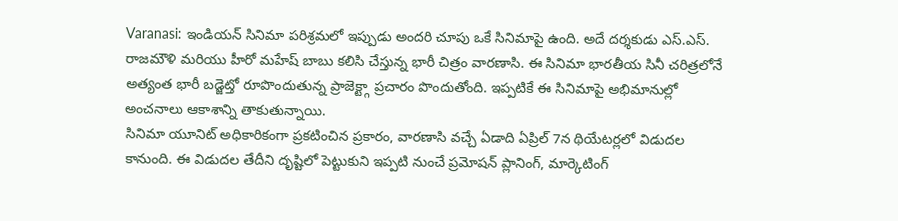Varanasi: ఇండియన్ సినిమా పరిశ్రమలో ఇప్పుడు అందరి చూపు ఒకే సినిమాపై ఉంది. అదే దర్శకుడు ఎస్.ఎస్. రాజమౌళి మరియు హీరో మహేష్ బాబు కలిసి చేస్తున్న భారీ చిత్రం వారణాసి. ఈ సినిమా భారతీయ సినీ చరిత్రలోనే అత్యంత భారీ బడ్జెట్తో రూపొందుతున్న ప్రాజెక్ట్గా ప్రచారం పొందుతోంది. ఇప్పటికే ఈ సినిమాపై అభిమానుల్లో అంచనాలు ఆకాశాన్ని తాకుతున్నాయి.
సినిమా యూనిట్ అధికారికంగా ప్రకటించిన ప్రకారం, వారణాసి వచ్చే ఏడాది ఏప్రిల్ 7న థియేటర్లలో విడుదల కానుంది. ఈ విడుదల తేదీని దృష్టిలో పెట్టుకుని ఇప్పటి నుంచే ప్రమోషన్ ప్లానింగ్, మార్కెటింగ్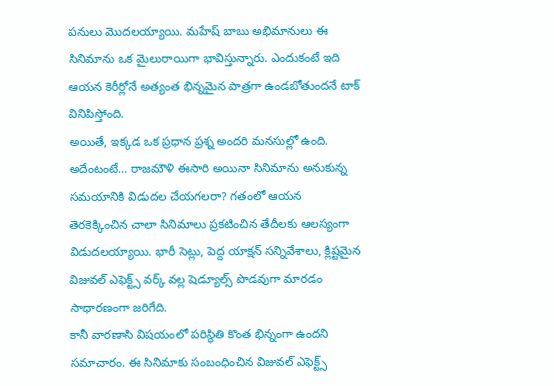పనులు మొదలయ్యాయి. మహేష్ బాబు అభిమానులు ఈ సినిమాను ఒక మైలురాయిగా భావిస్తున్నారు. ఎందుకంటే ఇది ఆయన కెరీర్లోనే అత్యంత భిన్నమైన పాత్రగా ఉండబోతుందనే టాక్ వినిపిస్తోంది.
అయితే, ఇక్కడ ఒక ప్రధాన ప్రశ్న అందరి మనసుల్లో ఉంది. అదేంటంటే… రాజమౌళి ఈసారి అయినా సినిమాను అనుకున్న సమయానికి విడుదల చేయగలరా? గతంలో ఆయన తెరకెక్కించిన చాలా సినిమాలు ప్రకటించిన తేదీలకు ఆలస్యంగా విడుదలయ్యాయి. భారీ సెట్లు, పెద్ద యాక్షన్ సన్నివేశాలు, క్లిష్టమైన విజువల్ ఎఫెక్ట్స్ వర్క్ వల్ల షెడ్యూల్స్ పొడవుగా మారడం సాధారణంగా జరిగేది.
కానీ వారణాసి విషయంలో పరిస్థితి కొంత భిన్నంగా ఉందని సమాచారం. ఈ సినిమాకు సంబంధించిన విజువల్ ఎఫెక్ట్స్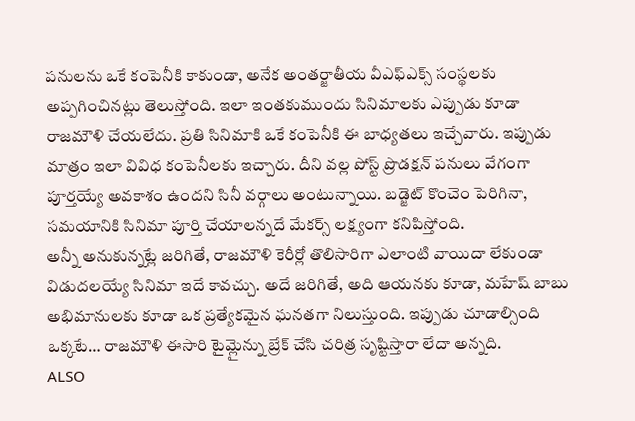పనులను ఒకే కంపెనీకి కాకుండా, అనేక అంతర్జాతీయ వీఎఫ్ఎక్స్ సంస్థలకు అప్పగించినట్లు తెలుస్తోంది. ఇలా ఇంతకుముందు సినిమాలకు ఎప్పుడు కూడా రాజమౌళి చేయలేదు. ప్రతి సినిమాకి ఒకే కంపెనీకి ఈ బాధ్యతలు ఇచ్చేవారు. ఇప్పుడు మాత్రం ఇలా వివిధ కంపెనీలకు ఇచ్చారు. దీని వల్ల పోస్ట్ ప్రొడక్షన్ పనులు వేగంగా పూర్తయ్యే అవకాశం ఉందని సినీ వర్గాలు అంటున్నాయి. బడ్జెట్ కొంచెం పెరిగినా, సమయానికి సినిమా పూర్తి చేయాలన్నదే మేకర్స్ లక్ష్యంగా కనిపిస్తోంది.
అన్నీ అనుకున్నట్లే జరిగితే, రాజమౌళి కెరీర్లో తొలిసారిగా ఎలాంటి వాయిదా లేకుండా విడుదలయ్యే సినిమా ఇదే కావచ్చు. అదే జరిగితే, అది ఆయనకు కూడా, మహేష్ బాబు అభిమానులకు కూడా ఒక ప్రత్యేకమైన ఘనతగా నిలుస్తుంది. ఇప్పుడు చూడాల్సింది ఒక్కటే… రాజమౌళి ఈసారి టైమ్లైన్ను బ్రేక్ చేసి చరిత్ర సృష్టిస్తారా లేదా అన్నది.
ALSO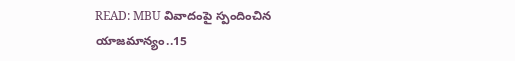READ: MBU వివాదంపై స్పందించిన యాజమాన్యం..15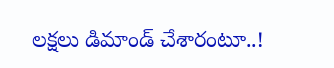లక్షలు డిమాండ్ చేశారంటూ..!